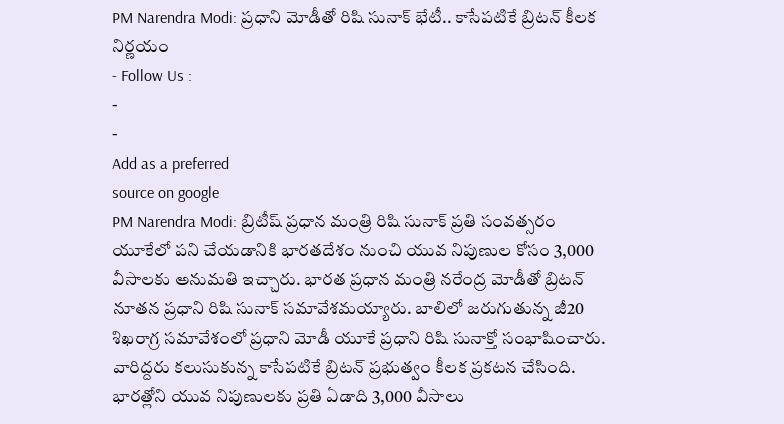PM Narendra Modi: ప్రధాని మోడీతో రిషి సునాక్ భేటీ.. కాసేపటికే బ్రిటన్ కీలక నిర్ణయం
- Follow Us :
-
-
Add as a preferred
source on google
PM Narendra Modi: బ్రిటీష్ ప్రధాన మంత్రి రిషి సునాక్ ప్రతి సంవత్సరం యూకేలో పని చేయడానికి భారతదేశం నుంచి యువ నిపుణుల కోసం 3,000 వీసాలకు అనుమతి ఇచ్చారు. భారత ప్రధాన మంత్రి నరేంద్ర మోడీతో బ్రిటన్ నూతన ప్రధాని రిషి సునాక్ సమావేశమయ్యారు. బాలిలో జరుగుతున్న జీ20 శిఖరాగ్ర సమావేశంలో ప్రధాని మోడీ యూకే ప్రధాని రిషి సునాక్తో సంభాషించారు. వారిద్దరు కలుసుకున్న కాసేపటికే బ్రిటన్ ప్రభుత్వం కీలక ప్రకటన చేసింది. భారత్లోని యువ నిపుణులకు ప్రతి ఏడాది 3,000 వీసాలు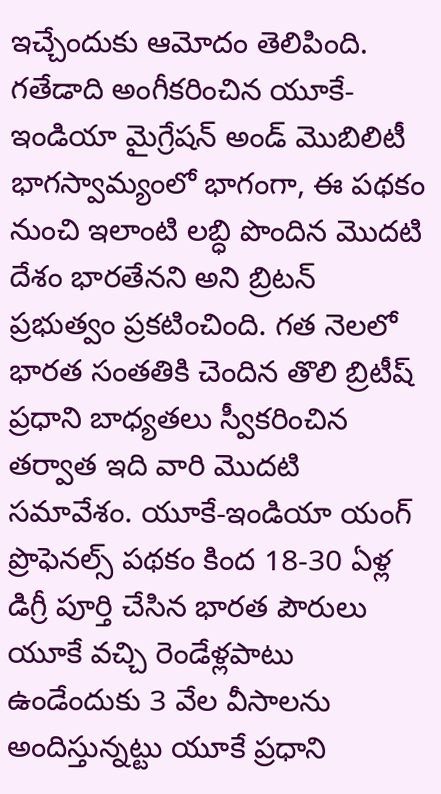ఇచ్చేందుకు ఆమోదం తెలిపింది.
గతేడాది అంగీకరించిన యూకే-ఇండియా మైగ్రేషన్ అండ్ మొబిలిటీ భాగస్వామ్యంలో భాగంగా, ఈ పథకం నుంచి ఇలాంటి లబ్ధి పొందిన మొదటి దేశం భారతేనని అని బ్రిటన్ ప్రభుత్వం ప్రకటించింది. గత నెలలో భారత సంతతికి చెందిన తొలి బ్రిటీష్ ప్రధాని బాధ్యతలు స్వీకరించిన తర్వాత ఇది వారి మొదటి సమావేశం. యూకే-ఇండియా యంగ్ ప్రొఫెనల్స్ పథకం కింద 18-30 ఏళ్ల డిగ్రీ పూర్తి చేసిన భారత పౌరులు యూకే వచ్చి రెండేళ్లపాటు ఉండేందుకు 3 వేల వీసాలను అందిస్తున్నట్టు యూకే ప్రధాని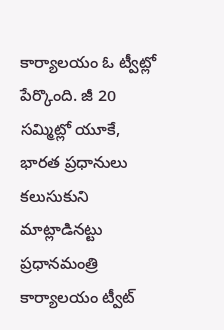కార్యాలయం ఓ ట్వీట్లో పేర్కొంది. జీ 20 సమ్మిట్లో యూకే, భారత ప్రధానులు కలుసుకుని మాట్లాడినట్టు ప్రధానమంత్రి కార్యాలయం ట్వీట్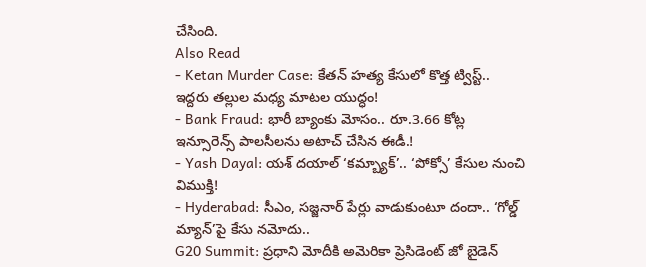చేసింది.
Also Read
- Ketan Murder Case: కేతన్ హత్య కేసులో కొత్త ట్విస్ట్.. ఇద్దరు తల్లుల మధ్య మాటల యుద్ధం!
- Bank Fraud: భారీ బ్యాంకు మోసం.. రూ.3.66 కోట్ల ఇన్సూరెన్స్ పాలసీలను అటాచ్ చేసిన ఈడీ.!
- Yash Dayal: యశ్ దయాల్ ‘కమ్బ్యాక్’.. ‘పోక్సో’ కేసుల నుంచి విముక్తి!
- Hyderabad: సీఎం, సజ్జనార్ పేర్లు వాడుకుంటూ దందా.. ‘గోల్డ్ మ్యాన్’పై కేసు నమోదు..
G20 Summit: ప్రధాని మోదీకి అమెరికా ప్రెసిడెంట్ జో బైడెన్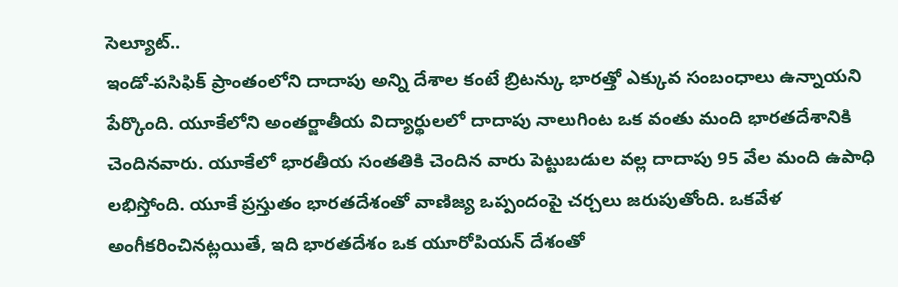సెల్యూట్..
ఇండో-పసిఫిక్ ప్రాంతంలోని దాదాపు అన్ని దేశాల కంటే బ్రిటన్కు భారత్తో ఎక్కువ సంబంధాలు ఉన్నాయని పేర్కొంది. యూకేలోని అంతర్జాతీయ విద్యార్థులలో దాదాపు నాలుగింట ఒక వంతు మంది భారతదేశానికి చెందినవారు. యూకేలో భారతీయ సంతతికి చెందిన వారు పెట్టుబడుల వల్ల దాదాపు 95 వేల మంది ఉపాధి లభిస్తోంది. యూకే ప్రస్తుతం భారతదేశంతో వాణిజ్య ఒప్పందంపై చర్చలు జరుపుతోంది. ఒకవేళ అంగీకరించినట్లయితే, ఇది భారతదేశం ఒక యూరోపియన్ దేశంతో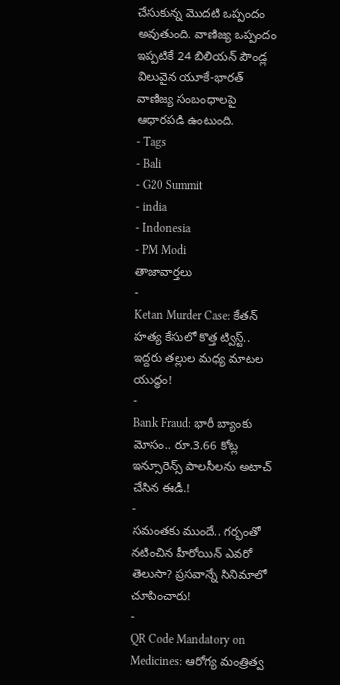చేసుకున్న మొదటి ఒప్పందం అవుతుంది. వాణిజ్య ఒప్పందం ఇప్పటికే 24 బిలియన్ పౌండ్ల విలువైన యూకే-భారత్ వాణిజ్య సంబంధాలపై ఆధారపడి ఉంటుంది.
- Tags
- Bali
- G20 Summit
- india
- Indonesia
- PM Modi
తాజావార్తలు
-
Ketan Murder Case: కేతన్ హత్య కేసులో కొత్త ట్విస్ట్.. ఇద్దరు తల్లుల మధ్య మాటల యుద్ధం!
-
Bank Fraud: భారీ బ్యాంకు మోసం.. రూ.3.66 కోట్ల ఇన్సూరెన్స్ పాలసీలను అటాచ్ చేసిన ఈడీ.!
-
సమంతకు ముందే.. గర్భంతో నటించిన హీరోయిన్ ఎవరో తెలుసా? ప్రసవాన్నే సినిమాలో చూపించారు!
-
QR Code Mandatory on Medicines: ఆరోగ్య మంత్రిత్వ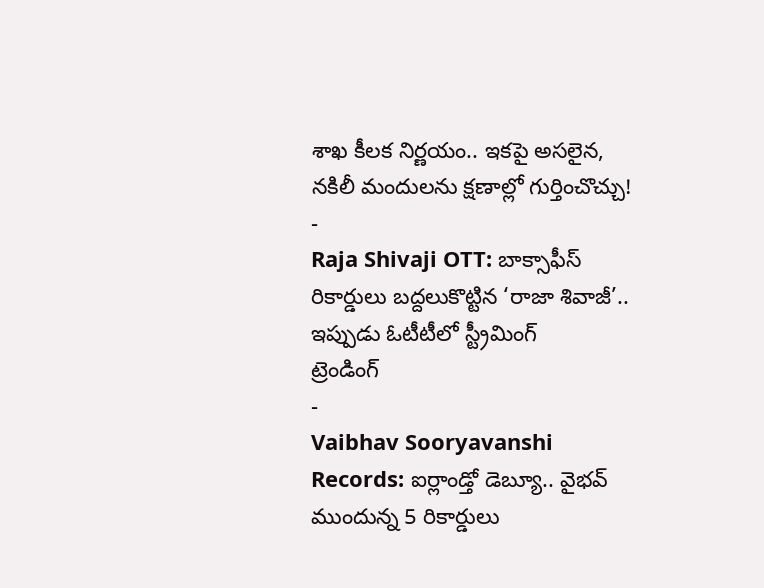శాఖ కీలక నిర్ణయం.. ఇకపై అసలైన, నకిలీ మందులను క్షణాల్లో గుర్తించొచ్చు!
-
Raja Shivaji OTT: బాక్సాఫీస్ రికార్డులు బద్దలుకొట్టిన ‘రాజా శివాజీ’.. ఇప్పుడు ఓటీటీలో స్ట్రీమింగ్
ట్రెండింగ్
-
Vaibhav Sooryavanshi Records: ఐర్లాండ్తో డెబ్యూ.. వైభవ్ ముందున్న 5 రికార్డులు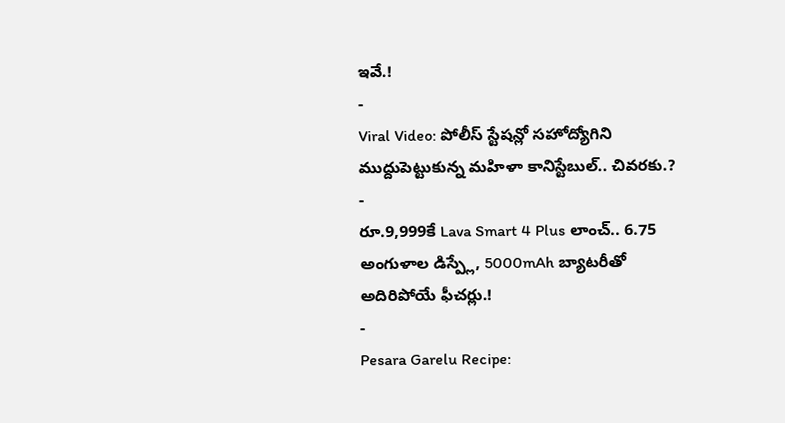ఇవే.!
-
Viral Video: పోలీస్ స్టేషన్లో సహోద్యోగిని ముద్దుపెట్టుకున్న మహిళా కానిస్టేబుల్.. చివరకు.?
-
రూ.9,999కే Lava Smart 4 Plus లాంచ్.. 6.75 అంగుళాల డిస్ప్లే, 5000mAh బ్యాటరీతో అదిరిపోయే ఫీచర్లు.!
-
Pesara Garelu Recipe: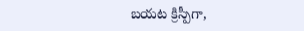బయట క్రిస్పీగా,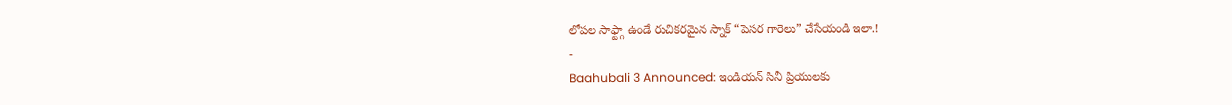లోపల సాఫ్ట్గా ఉండే రుచికరమైన స్నాక్ “పెసర గారెలు” చేసేయండి ఇలా.!
-
Baahubali 3 Announced: ఇండియన్ సినీ ప్రియులకు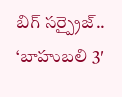బిగ్ సర్ప్రైజ్.. ‘బాహుబలి 3′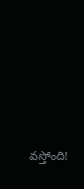వస్తోంది!